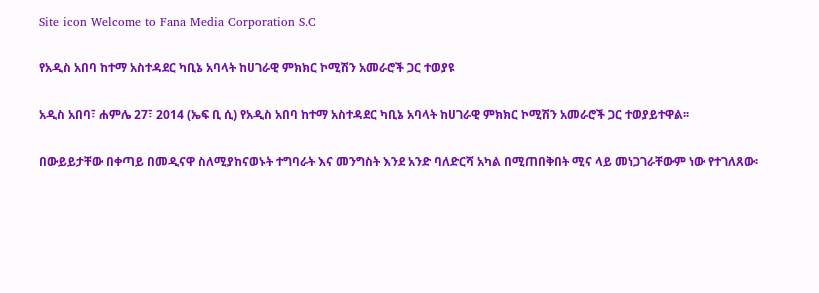Site icon Welcome to Fana Media Corporation S.C

የአዲስ አበባ ከተማ አስተዳደር ካቢኔ አባላት ከሀገራዊ ምክክር ኮሚሽን አመራሮች ጋር ተወያዩ

አዲስ አበባ፣ ሐምሌ 27፣ 2014 (ኤፍ ቢ ሲ) የአዲስ አበባ ከተማ አስተዳደር ካቢኔ አባላት ከሀገራዊ ምክክር ኮሚሽን አመራሮች ጋር ተወያይተዋል፡፡

በውይይታቸው በቀጣይ በመዲናዋ ስለሚያከናወኑት ተግባራት እና መንግስት እንደ አንድ ባለድርሻ አካል በሚጠበቅበት ሚና ላይ መነጋገራቸውም ነው የተገለጸው፡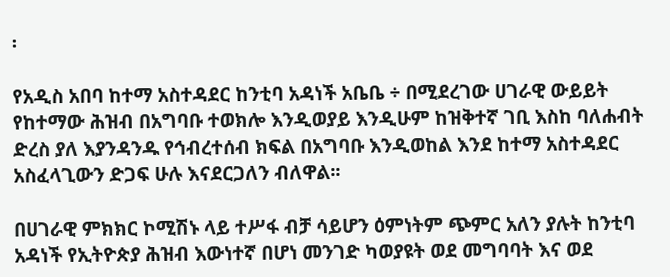፡

የአዲስ አበባ ከተማ አስተዳደር ከንቲባ አዳነች አቤቤ ÷ በሚደረገው ሀገራዊ ውይይት የከተማው ሕዝብ በአግባቡ ተወክሎ እንዲወያይ እንዲሁም ከዝቅተኛ ገቢ እስከ ባለሐብት ድረስ ያለ እያንዳንዱ የኅብረተሰብ ክፍል በአግባቡ እንዲወከል እንደ ከተማ አስተዳደር አስፈላጊውን ድጋፍ ሁሉ እናደርጋለን ብለዋል፡፡

በሀገራዊ ምክክር ኮሚሽኑ ላይ ተሥፋ ብቻ ሳይሆን ዕምነትም ጭምር አለን ያሉት ከንቲባ አዳነች የኢትዮጵያ ሕዝብ እውነተኛ በሆነ መንገድ ካወያዩት ወደ መግባባት እና ወደ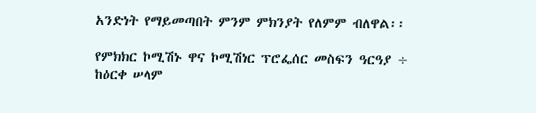አንድነት የማይመጣበት ምንም ምክንያት የለምም ብለዋል፡፡

የምክክር ኮሚሽኑ ዋና ኮሚሽነር ፕሮፌሰር መስፍን ዓርዓያ ÷ ከዕርቀ ሠላም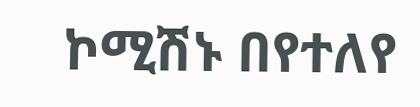ኮሚሽኑ በየተለየ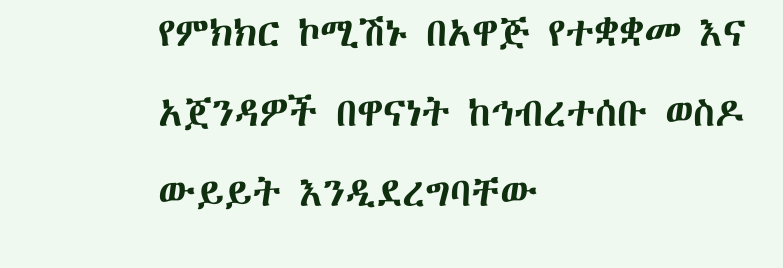የምክክር ኮሚሽኑ በአዋጅ የተቋቋመ እና አጀንዳዎች በዋናነት ከኅብረተሰቡ ወስዶ ውይይት እንዲደረግባቸው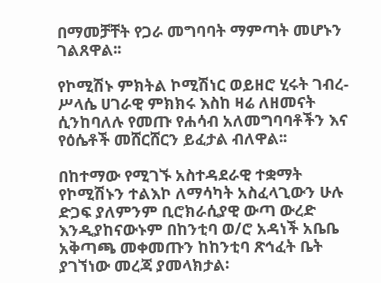በማመቻቸት የጋራ መግባባት ማምጣት መሆኑን ገልጸዋል፡፡

የኮሚሽኑ ምክትል ኮሚሽነር ወይዘሮ ሂሩት ገብረ-ሥላሴ ሀገራዊ ምክክሩ እስከ ዛሬ ለዘመናት ሲንከባለሉ የመጡ የሐሳብ አለመግባባቶችን እና የዕሴቶች መሸርሸርን ይፈታል ብለዋል፡፡

በከተማው የሚገኙ አስተዳደራዊ ተቋማት የኮሚሽኑን ተልእኮ ለማሳካት አስፈላጊውን ሁሉ ድጋፍ ያለምንም ቢሮክራሲያዊ ውጣ ውረድ እንዲያከናውኑም በከንቲባ ወ/ሮ አዳነች አቤቤ አቅጣጫ መቀመጡን ከከንቲባ ጽኅፈት ቤት ያገኘነው መረጃ ያመላክታል፡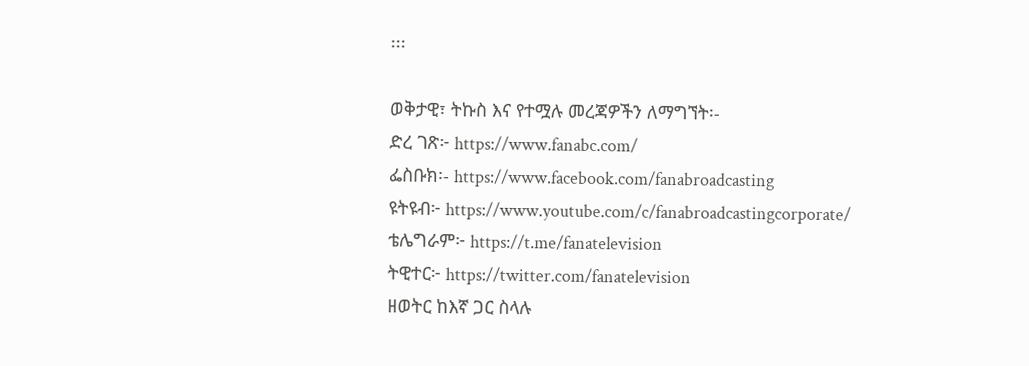፡፡፡

ወቅታዊ፣ ትኩስ እና የተሟሉ መረጃዎችን ለማግኘት፡-
ድረ ገጽ፦ https://www.fanabc.com/
ፌስቡክ፡- https://www.facebook.com/fanabroadcasting
ዩትዩብ፦ https://www.youtube.com/c/fanabroadcastingcorporate/
ቴሌግራም፦ https://t.me/fanatelevision
ትዊተር፦ https://twitter.com/fanatelevision
ዘወትር ከእኛ ጋር ስላሉ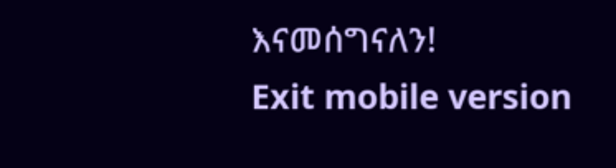እናመሰግናለን!
Exit mobile version